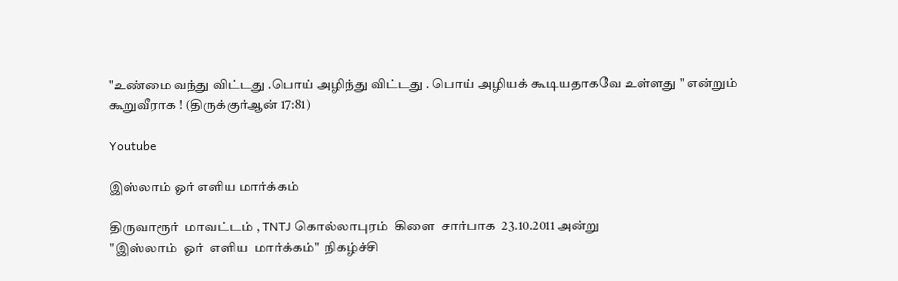"உண்மை வந்து விட்டது .பொய் அழிந்து விட்டது . பொய் அழியக் கூடியதாகவே உள்ளது " என்றும் கூறுவீராக ! (திருக்குர்ஆன் 17:81)

Youtube

இஸ்லாம் ஓர் எளிய மார்க்கம்

திருவாரூர்  மாவட்டம் , TNTJ கொல்லாபுரம்  கிளை  சார்பாக  23.10.2011 அன்று
"இஸ்லாம்  ஓர்  எளிய  மார்க்கம்"  நிகழ்ச்சி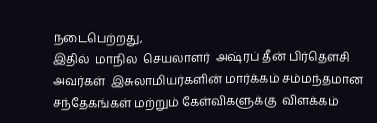நடைபெற்றது,
இதில்  மாநில  செயலாளர்  அஷ்ரப் தீன் பிர்தௌசி  அவர்கள்  இசுலாமியர்களின் மார்க்கம் சம்மந்தமான  சந்தேகங்கள் மற்றும் கேள்விகளுக்கு  விளக்கம்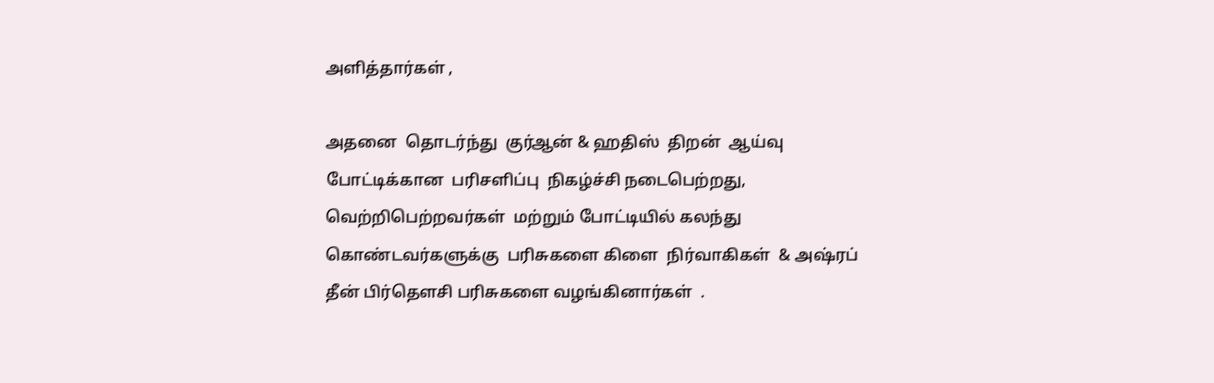அளித்தார்கள் ,

அதனை  தொடர்ந்து  குர்ஆன் & ஹதிஸ்  திறன்  ஆய்வு  போட்டிக்கான  பரிசளிப்பு  நிகழ்ச்சி நடைபெற்றது,
வெற்றிபெற்றவர்கள்  மற்றும் போட்டியில் கலந்து கொண்டவர்களுக்கு  பரிசுகளை கிளை  நிர்வாகிகள்  & அஷ்ரப் தீன் பிர்தௌசி பரிசுகளை வழங்கினார்கள்  .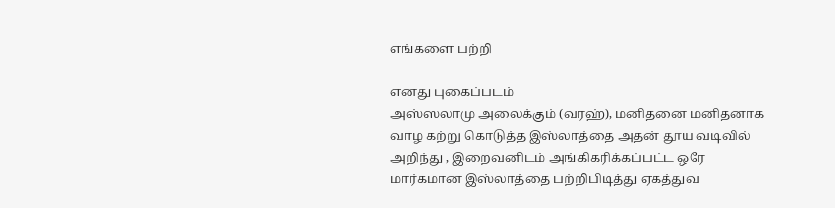எங்களை பற்றி

எனது புகைப்படம்
அஸ்ஸலாமு அலைக்கும் (வரஹ்), மனிதனை மனிதனாக வாழ கற்று கொடுத்த இஸ்லாத்தை அதன் தூய வடிவில் அறிந்து , இறைவனிடம் அங்கிகரிக்கப்பட்ட ஒரே மார்கமான இஸ்லாத்தை பற்றிபிடித்து ஏகத்துவ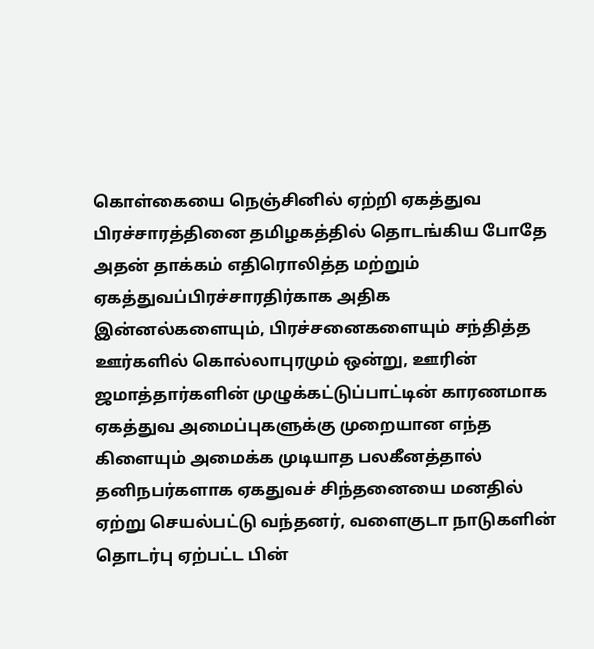கொள்கையை நெஞ்சினில் ஏற்றி ஏகத்துவ பிரச்சாரத்தினை தமிழகத்தில் தொடங்கிய போதே அதன் தாக்கம் எதிரொலித்த மற்றும் ஏகத்துவப்பிரச்சாரதிர்காக அதிக இன்னல்களையும், பிரச்சனைகளையும் சந்தித்த ஊர்களில் கொல்லாபுரமும் ஒன்று, ஊரின் ஜமாத்தார்களின் முழுக்கட்டுப்பாட்டின் காரணமாக ஏகத்துவ அமைப்புகளுக்கு முறையான எந்த கிளையும் அமைக்க முடியாத பலகீனத்தால் தனிநபர்களாக ஏகதுவச் சிந்தனையை மனதில் ஏற்று செயல்பட்டு வந்தனர், வளைகுடா நாடுகளின் தொடர்பு ஏற்பட்ட பின்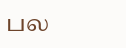பல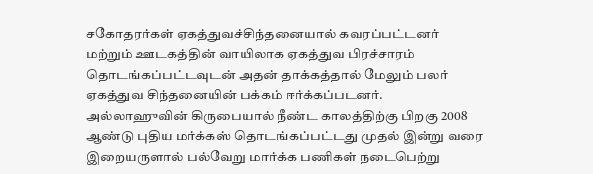சகோதரர்கள் ஏகத்துவச்சிந்தனையால் கவரப்பட்டனர் மற்றும் ஊடகத்தின் வாயிலாக ஏகத்துவ பிரச்சாரம் தொடங்கப்பட்டவுடன் அதன் தாக்கத்தால் மேலும் பலர் ஏகத்துவ சிந்தனையின் பக்கம் ஈர்க்கப்படனர். அல்லாஹுவின் கிருபையால் நீண்ட காலத்திற்கு பிறகு 2008 ஆண்டு புதிய மர்க்கஸ் தொடங்கப்பட்டது முதல் இன்று வரை இறையருளால் பல்வேறு மார்க்க பணிகள் நடைபெற்று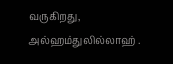வருகிறது, அல்ஹம்துலில்லாஹ் .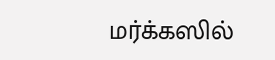மர்க்கஸில்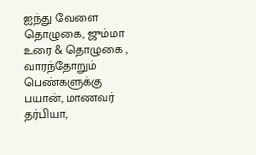ஐந்து வேளை தொழுகை, ஜும்மா உரை & தொழுகை , வாரந்தோறும் பெண்களுக்கு பயான், மாணவர் தர்பியா,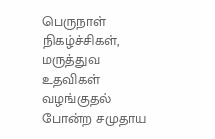பெருநாள் நிகழ்ச்சிகள், மருத்துவ உதவிகள் வழங்குதல் போன்ற சமுதாய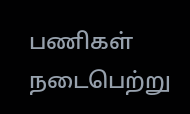பணிகள் நடைபெற்று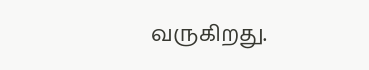வருகிறது.